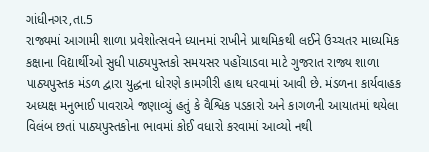ગાંધીનગર,તા.5
રાજ્યમાં આગામી શાળા પ્રવેશોત્સવને ધ્યાનમાં રાખીને પ્રાથમિકથી લઈને ઉચ્ચતર માધ્યમિક કક્ષાના વિદ્યાર્થીઓ સુધી પાઠ્યપુસ્તકો સમયસર પહોંચાડવા માટે ગુજરાત રાજ્ય શાળા પાઠ્યપુસ્તક મંડળ દ્વારા યુદ્ધના ધોરણે કામગીરી હાથ ધરવામાં આવી છે. મંડળના કાર્યવાહક અધ્યક્ષ મનુભાઈ પાવરાએ જણાવ્યું હતું કે વૈશ્વિક પડકારો અને કાગળની આયાતમાં થયેલા વિલંબ છતાં પાઠ્યપુસ્તકોના ભાવમાં કોઈ વધારો કરવામાં આવ્યો નથી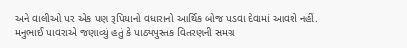અને વાલીઓ પર એક પણ રૂપિયાનો વધારાનો આર્થિક બોજ પડવા દેવામાં આવશે નહીં.
મનુભાઈ પાવરાએ જણાવ્યું હતું કે પાઠ્યપુસ્તક વિતરણની સમગ્ર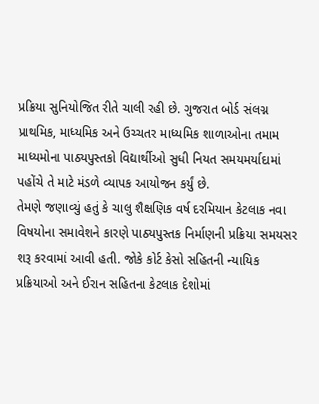પ્રક્રિયા સુનિયોજિત રીતે ચાલી રહી છે. ગુજરાત બોર્ડ સંલગ્ન પ્રાથમિક, માધ્યમિક અને ઉચ્ચતર માધ્યમિક શાળાઓના તમામ માધ્યમોના પાઠ્યપુસ્તકો વિદ્યાર્થીઓ સુધી નિયત સમયમર્યાદામાં પહોંચે તે માટે મંડળે વ્યાપક આયોજન કર્યું છે.
તેમણે જણાવ્યું હતું કે ચાલુ શૈક્ષણિક વર્ષ દરમિયાન કેટલાક નવા વિષયોના સમાવેશને કારણે પાઠ્યપુસ્તક નિર્માણની પ્રક્રિયા સમયસર શરૂ કરવામાં આવી હતી. જોકે કોર્ટ કેસો સહિતની ન્યાયિક પ્રક્રિયાઓ અને ઈરાન સહિતના કેટલાક દેશોમાં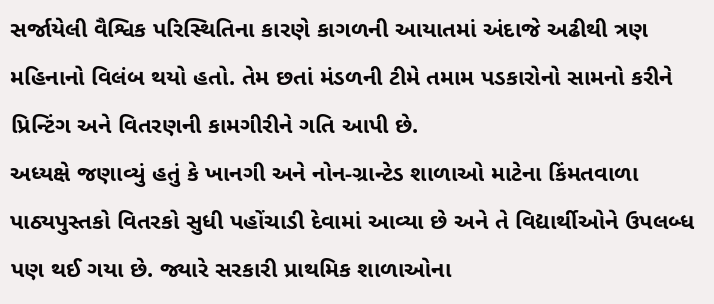સર્જાયેલી વૈશ્વિક પરિસ્થિતિના કારણે કાગળની આયાતમાં અંદાજે અઢીથી ત્રણ મહિનાનો વિલંબ થયો હતો. તેમ છતાં મંડળની ટીમે તમામ પડકારોનો સામનો કરીને પ્રિન્ટિંગ અને વિતરણની કામગીરીને ગતિ આપી છે.
અધ્યક્ષે જણાવ્યું હતું કે ખાનગી અને નોન-ગ્રાન્ટેડ શાળાઓ માટેના કિંમતવાળા પાઠ્યપુસ્તકો વિતરકો સુધી પહોંચાડી દેવામાં આવ્યા છે અને તે વિદ્યાર્થીઓને ઉપલબ્ધ પણ થઈ ગયા છે. જ્યારે સરકારી પ્રાથમિક શાળાઓના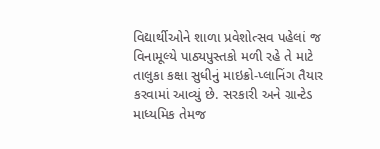વિદ્યાર્થીઓને શાળા પ્રવેશોત્સવ પહેલાં જ વિનામૂલ્યે પાઠ્યપુસ્તકો મળી રહે તે માટે તાલુકા કક્ષા સુધીનું માઇક્રો-પ્લાનિંગ તૈયાર કરવામાં આવ્યું છે. સરકારી અને ગ્રાન્ટેડ માધ્યમિક તેમજ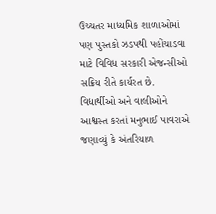ઉચ્ચતર માધ્યમિક શાળાઓમાં પણ પુસ્તકો ઝડપથી પહોંચાડવા માટે વિવિધ સરકારી એજન્સીઓ સક્રિય રીતે કાર્યરત છે.
વિદ્યાર્થીઓ અને વાલીઓને આશ્વસ્ત કરતાં મનુભાઈ પાવરાએ જણાવ્યું કે અંતરિયાળ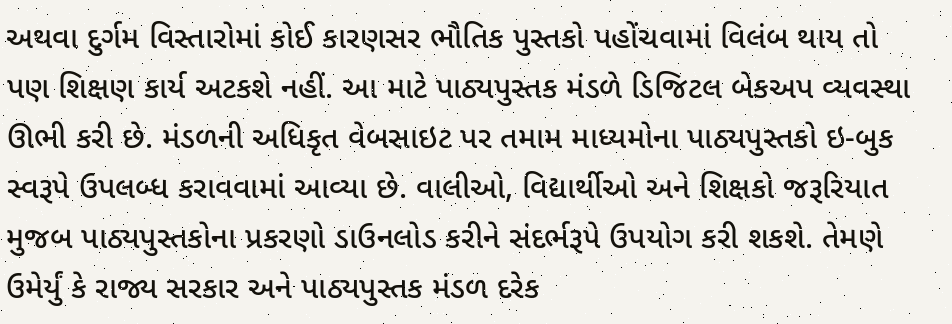અથવા દુર્ગમ વિસ્તારોમાં કોઈ કારણસર ભૌતિક પુસ્તકો પહોંચવામાં વિલંબ થાય તો પણ શિક્ષણ કાર્ય અટકશે નહીં. આ માટે પાઠ્યપુસ્તક મંડળે ડિજિટલ બેકઅપ વ્યવસ્થા ઊભી કરી છે. મંડળની અધિકૃત વેબસાઇટ પર તમામ માધ્યમોના પાઠ્યપુસ્તકો ઇ-બુક સ્વરૂપે ઉપલબ્ધ કરાવવામાં આવ્યા છે. વાલીઓ, વિદ્યાર્થીઓ અને શિક્ષકો જરૂરિયાત મુજબ પાઠ્યપુસ્તકોના પ્રકરણો ડાઉનલોડ કરીને સંદર્ભરૂપે ઉપયોગ કરી શકશે. તેમણે ઉમેર્યું કે રાજ્ય સરકાર અને પાઠ્યપુસ્તક મંડળ દરેક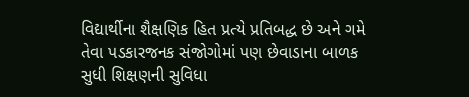વિદ્યાર્થીના શૈક્ષણિક હિત પ્રત્યે પ્રતિબદ્ધ છે અને ગમે તેવા પડકારજનક સંજોગોમાં પણ છેવાડાના બાળક સુધી શિક્ષણની સુવિધા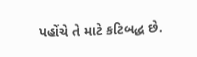પહોંચે તે માટે કટિબદ્ધ છે.